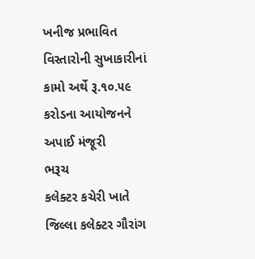ખનીજ પ્રભાવિત વિસ્તારોની સુખાકારીનાં કામો અર્થે રૂ.૧૦.૫૯ કરોડના આયોજનને અપાઈ મંજૂરી
ભરૂચ
કલેક્ટર કચેરી ખાતે જિલ્લા કલેક્ટર ગૌરાંગ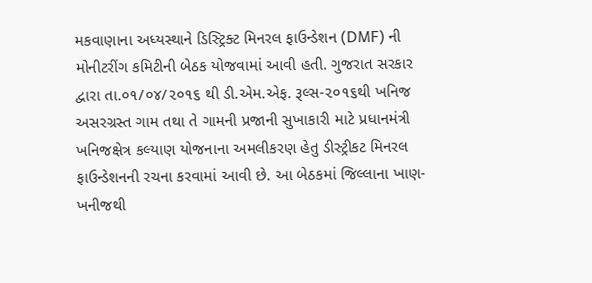મકવાણાના અધ્યસ્થાને ડિસ્ટ્રિક્ટ મિનરલ ફાઉન્ડેશન (DMF) ની મોનીટરીંગ કમિટીની બેઠક યોજવામાં આવી હતી. ગુજરાત સરકાર દ્વારા તા.૦૧/૦૪/૨૦૧૬ થી ડી.એમ.એફ. રૂલ્સ-૨૦૧૬થી ખનિજ અસરગ્રસ્ત ગામ તથા તે ગામની પ્રજાની સુખાકારી માટે પ્રધાનમંત્રી ખનિજક્ષેત્ર કલ્યાણ યોજનાના અમલીકરણ હેતુ ડીસ્ટ્રીકટ મિનરલ ફાઉન્ડેશનની રચના કરવામાં આવી છે. આ બેઠકમાં જિલ્લાના ખાણ- ખનીજથી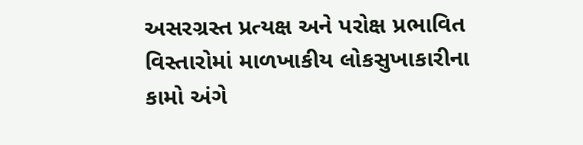અસરગ્રસ્ત પ્રત્યક્ષ અને પરોક્ષ પ્રભાવિત વિસ્તારોમાં માળખાકીય લોકસુખાકારીના કામો અંગે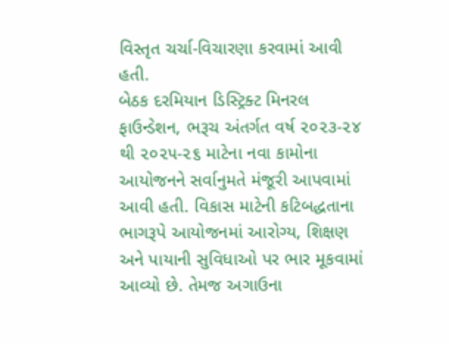વિસ્તૃત ચર્ચા-વિચારણા કરવામાં આવી હતી.
બેઠક દરમિયાન ડિસ્ટ્રિક્ટ મિનરલ ફાઉન્ડેશન, ભરૂચ અંતર્ગત વર્ષ ૨૦૨૩-૨૪ થી ૨૦૨૫-૨૬ માટેના નવા કામોના આયોજનને સર્વાનુમતે મંજૂરી આપવામાં આવી હતી. વિકાસ માટેની કટિબદ્ધતાના ભાગરૂપે આયોજનમાં આરોગ્ય, શિક્ષણ અને પાયાની સુવિધાઓ પર ભાર મૂકવામાં આવ્યો છે. તેમજ અગાઉના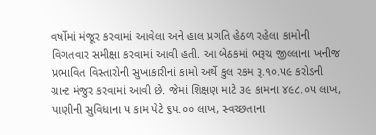વર્ષોમાં મંજૂર કરવામાં આવેલા અને હાલ પ્રગતિ હેઠળ રહેલા કામોની વિગતવાર સમીક્ષા કરવામાં આવી હતી. આ બેઠકમાં ભરૂચ જીલ્લાના ખનીજ પ્રભાવિત વિસ્તારોની સુખાકારીનાં કામો અર્થે કુલ રકમ રૂ.૧૦.૫૯ કરોડની ગ્રાન્ટ મંજુર કરવામાં આવી છે. જેમાં શિક્ષણ માટે ૩૯ કામના ૪૯૮.૦૫ લાખ, પાણીની સુવિધાના ૫ કામ પેટે ૬પ.૦૦ લાખ, સ્વચ્છતાના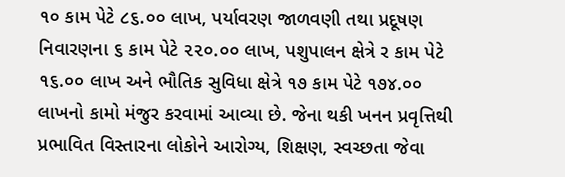૧૦ કામ પેટે ૮૬.૦૦ લાખ, પર્યાવરણ જાળવણી તથા પ્રદૂષણ નિવારણના ૬ કામ પેટે ૨૨૦.૦૦ લાખ, પશુપાલન ક્ષેત્રે ર કામ પેટે ૧૬.૦૦ લાખ અને ભૌતિક સુવિધા ક્ષેત્રે ૧૭ કામ પેટે ૧૭૪.૦૦ લાખનો કામો મંજુર કરવામાં આવ્યા છે. જેના થકી ખનન પ્રવૃત્તિથી પ્રભાવિત વિસ્તારના લોકોને આરોગ્ય, શિક્ષણ, સ્વચ્છતા જેવા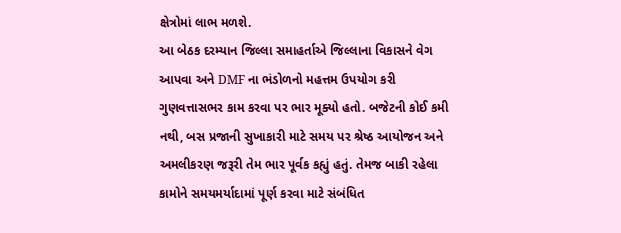ક્ષેત્રોમાં લાભ મળશે.
આ બેઠક દરમ્યાન જિલ્લા સમાહર્તાએ જિલ્લાના વિકાસને વેગ આપવા અને DMF ના ભંડોળનો મહત્તમ ઉપયોગ કરી ગુણવત્તાસભર કામ કરવા પર ભાર મૂક્યો હતો. બજેટની કોઈ કમી નથી, બસ પ્રજાની સુખાકારી માટે સમય પર શ્રેષ્ઠ આયોજન અને અમલીકરણ જરૂરી તેમ ભાર પૂર્વક કહ્યું હતું. તેમજ બાકી રહેલા કામોને સમયમર્યાદામાં પૂર્ણ કરવા માટે સંબંધિત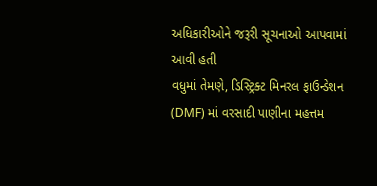અધિકારીઓને જરૂરી સૂચનાઓ આપવામાં આવી હતી
વધુમાં તેમણે, ડિસ્ટ્રિક્ટ મિનરલ ફાઉન્ડેશન (DMF) માં વરસાદી પાણીના મહત્તમ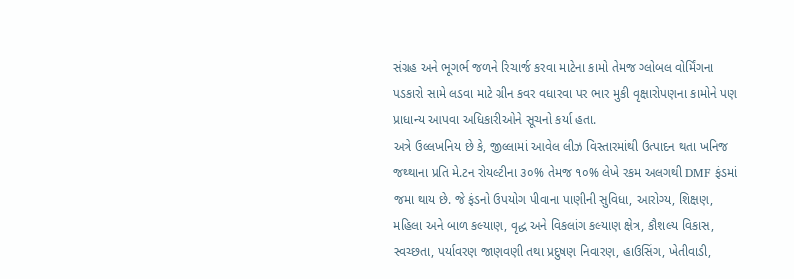સંગ્રહ અને ભૂગર્ભ જળને રિચાર્જ કરવા માટેના કામો તેમજ ગ્લોબલ વોર્મિંગના પડકારો સામે લડવા માટે ગ્રીન કવર વધારવા પર ભાર મુકી વૃક્ષારોપણના કામોને પણ પ્રાધાન્ય આપવા અધિકારીઓને સૂચનો કર્યા હતા.
અત્રે ઉલ્લખનિય છે કે, જીલ્લામાં આવેલ લીઝ વિસ્તારમાંથી ઉત્પાદન થતા ખનિજ જથ્થાના પ્રતિ મે.ટન રોયલ્ટીના ૩૦% તેમજ ૧૦% લેખે રકમ અલગથી DMF ફંડમાં જમા થાય છે. જે ફંડનો ઉપયોગ પીવાના પાણીની સુવિધા, આરોગ્ય, શિક્ષણ, મહિલા અને બાળ કલ્યાણ, વૃદ્ધ અને વિકલાંગ કલ્યાણ ક્ષેત્ર, કૌશલ્ય વિકાસ, સ્વચ્છતા, પર્યાવરણ જાણવણી તથા પ્રદુષણ નિવારણ, હાઉસિંગ, ખેતીવાડી,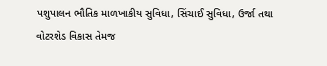પશુપાલન ભૌતિક માળખાકીય સુવિધા, સિંચાઈ સુવિધા, ઉર્જા તથા વોટરશેડ વિકાસ તેમજ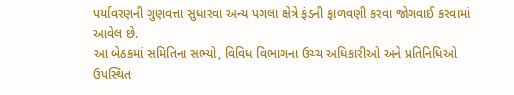પર્યાવરણની ગુણવત્તા સુધારવા અન્ય પગલા ક્ષેત્રે ફંડની ફાળવણી કરવા જોગવાઈ કરવામાં આવેલ છે.
આ બેઠકમાં સમિતિના સભ્યો, વિવિધ વિભાગના ઉચ્ચ અધિકારીઓ અને પ્રતિનિધિઓ ઉપસ્થિત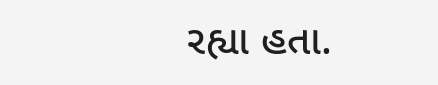રહ્યા હતા.